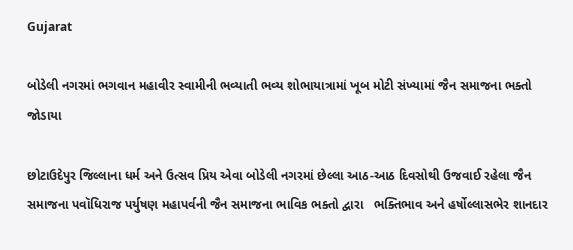Gujarat

બોડેલી નગરમાં ભગવાન મહાવીર સ્વામીની ભવ્યાતી ભવ્ય શોભાયાત્રામાં ખૂબ મોટી સંખ્યામાં જૈન સમાજના ભક્તો જોડાયા

છોટાઉદેપુર જિલ્લાના ધર્મ અને ઉત્સવ પ્રિય એવા બોડેલી નગરમાં છેલ્લા આઠ-આઠ દિવસોથી ઉજવાઈ રહેલા જૈન સમાજના પવૉધિરાજ પર્યુષણ મહાપર્વની જૈન સમાજના ભાવિક ભક્તો દ્વારા   ભક્તિભાવ અને હર્ષોલ્લાસભેર શાનદાર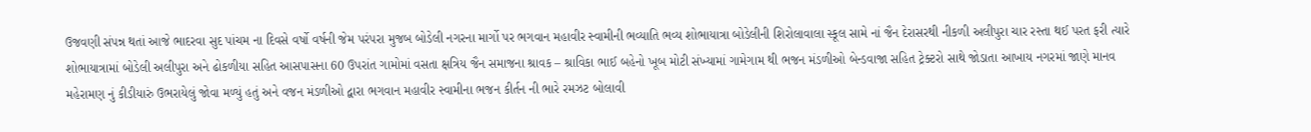ઉજવણી સંપન્ન થતાં આજે ભાદરવા સુદ પાંચમ ના દિવસે વર્ષો વર્ષની જેમ પરંપરા મુજબ બોડેલી નગરના માર્ગો પર ભગવાન મહાવીર સ્વામીની ભવ્યાતિ ભવ્ય શોભાયાત્રા બોડેલીની શિરોલાવાલા સ્કૂલ સામે નાં જૈન દેરાસરથી નીકળી અલીપુરા ચાર રસ્તા થઈ પરત ફરી ત્યારે શોભાયાત્રામાં બોડેલી અલીપુરા અને ઢોકળીયા સહિત આસપાસના 60 ઉપરાંત ગામોમાં વસતા ક્ષત્રિય જૈન સમાજના શ્રાવક – શ્રાવિકા ભાઈ બહેનો ખૂબ મોટી સંખ્યામાં ગામેગામ થી ભજન મંડળીઓ બેન્ડવાજા સહિત ટ્રેક્ટરો સાથે જોડાતા આખાય નગરમાં જાણે માનવ મહેરામણ નું કીડીયારું ઉભરાયેલું જોવા મળ્યું હતું અને વજન મંડળીઓ દ્વારા ભગવાન મહાવીર સ્વામીના ભજન કીર્તન ની ભારે રમઝટ બોલાવી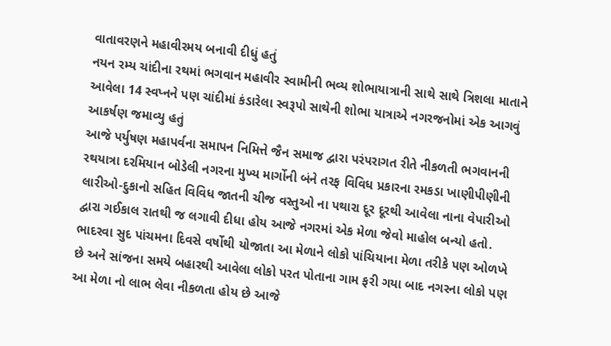વાતાવરણને મહાવીરમય બનાવી દીધું હતું
નયન રમ્ય ચાંદીના રથમાં ભગવાન મહાવીર સ્વામીની ભવ્ય શોભાયાત્રાની સાથે સાથે ત્રિશલા માતાને આવેલા 14 સ્વપ્નને પણ ચાંદીમાં કંડારેલા સ્વરૂપો સાથેની શોભા યાત્રાએ નગરજનોમાં એક આગવું આકર્ષણ જમાવ્યુ હતું
આજે પર્યુષણ મહાપર્વના સમાપન નિમિત્તે જૈન સમાજ દ્વારા પરંપરાગત રીતે નીકળતી ભગવાનની રથયાત્રા દરમિયાન બોડેલી નગરના મુખ્ય માર્ગોની બંને તરફ વિવિધ પ્રકારના રમકડા ખાણીપીણીની લારીઓ-દુકાનો સહિત વિવિધ જાતની ચીજ વસ્તુઓ ના પથારા દૂર દૂરથી આવેલા નાના વેપારીઓ દ્વારા ગઈકાલ રાતથી જ લગાવી દીધા હોય આજે નગરમાં એક મેળા જેવો માહોલ બન્યો હતો.
ભાદરવા સુદ પાંચમના દિવસે વર્ષોથી યોજાતા આ મેળાને લોકો પાંચિયાના મેળા તરીકે પણ ઓળખે છે અને સાંજના સમયે બહારથી આવેલા લોકો પરત પોતાના ગામ ફરી ગયા બાદ નગરના લોકો પણ આ મેળા નો લાભ લેવા નીકળતા હોય છે આજે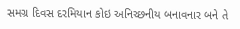સમગ્ર દિવસ દરમિયાન કોઇ અનિચ્છનીય બનાવનાર બને તે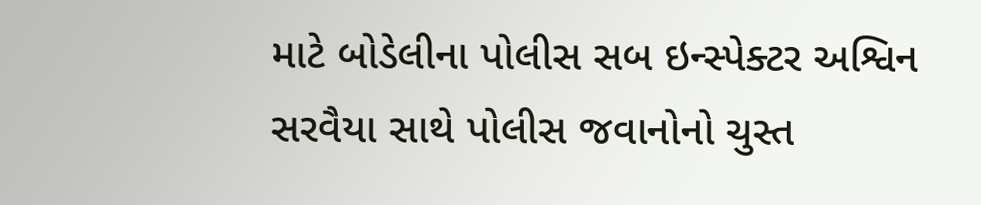માટે બોડેલીના પોલીસ સબ ઇન્સ્પેક્ટર અશ્વિન સરવૈયા સાથે પોલીસ જવાનોનો ચુસ્ત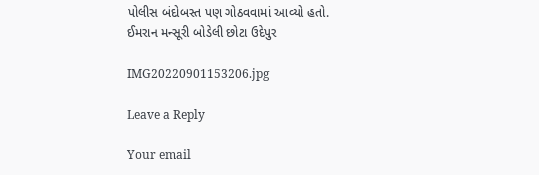પોલીસ બંદોબસ્ત પણ ગોઠવવામાં આવ્યો હતો.
ઈમરાન મન્સૂરી બોડેલી છોટા ઉદેપુર

IMG20220901153206.jpg

Leave a Reply

Your email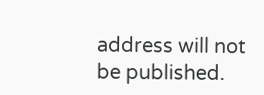address will not be published.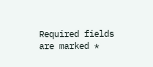Required fields are marked *